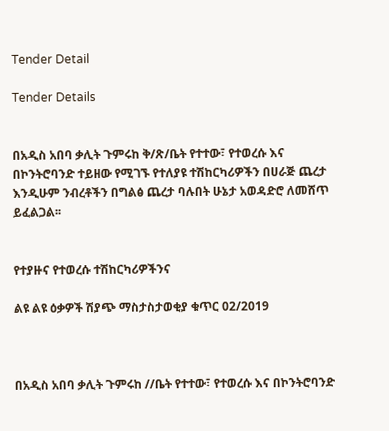Tender Detail

Tender Details


በአዲስ አበባ ቃሊት ጉምሩከ ቅ/ጽ/ቤት የተተው፣ የተወረሱ እና በኮንትሮባንድ ተይዘው የሚገኙ የተለያዩ ተሽከርካሪዎችን በሀራጅ ጨረታ እንዲሁም ንብረቶችን በግልፅ ጨረታ ባሉበት ሁኔታ አወዳድሮ ለመሸጥ ይፈልጋል፡፡


የተያዙና የተወረሱ ተሽከርካሪዎችንና

ልዩ ልዩ ዕቃዎች ሽያጭ ማስታስታወቂያ ቁጥር 02/2019



በአዲስ አበባ ቃሊት ጉምሩከ //ቤት የተተው፣ የተወረሱ እና በኮንትሮባንድ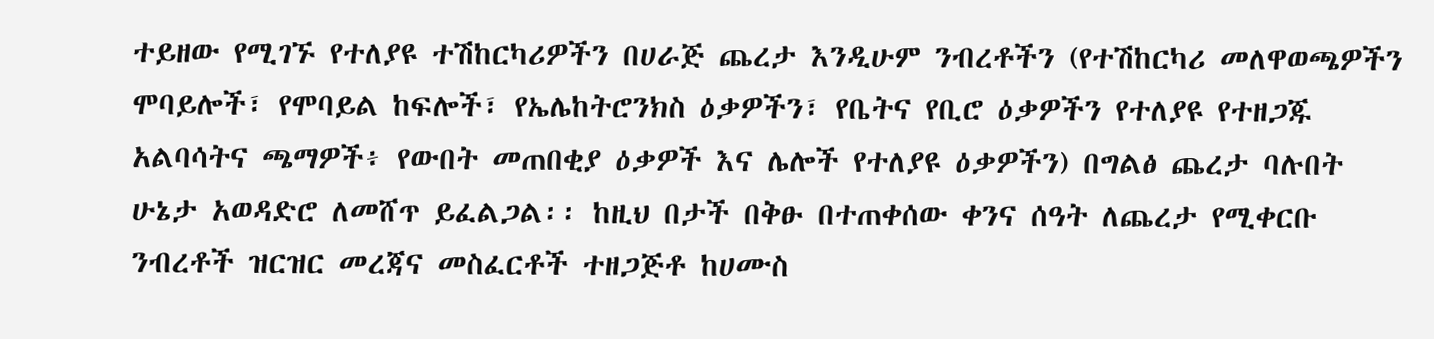ተይዘው የሚገኙ የተለያዩ ተሽከርካሪዎችን በሀራጅ ጨረታ እንዲሁም ንብረቶችን (የተሽከርካሪ መለዋወጫዎችን ሞባይሎች፣ የሞባይል ከፍሎች፣ የኤሌከትሮንክስ ዕቃዎችን፣ የቤትና የቢሮ ዕቃዎችን የተለያዩ የተዘጋጁ አልባሳትና ጫማዎች፥ የውበት መጠበቂያ ዕቃዎች እና ሌሎች የተለያዩ ዕቃዎችን) በግልፅ ጨረታ ባሉበት ሁኔታ አወዳድሮ ለመሸጥ ይፈልጋል፡፡ ከዚህ በታች በቅፁ በተጠቀሰው ቀንና ሰዓት ለጨረታ የሚቀርቡ ንብረቶች ዝርዝር መረጃና መስፈርቶች ተዘጋጅቶ ከሀሙስ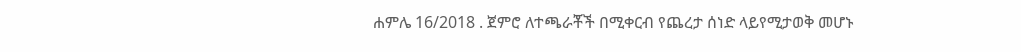ሐምሌ 16/2018 . ጀምሮ ለተጫራቾች በሚቀርብ የጨረታ ሰነድ ላይየሚታወቅ መሆኑ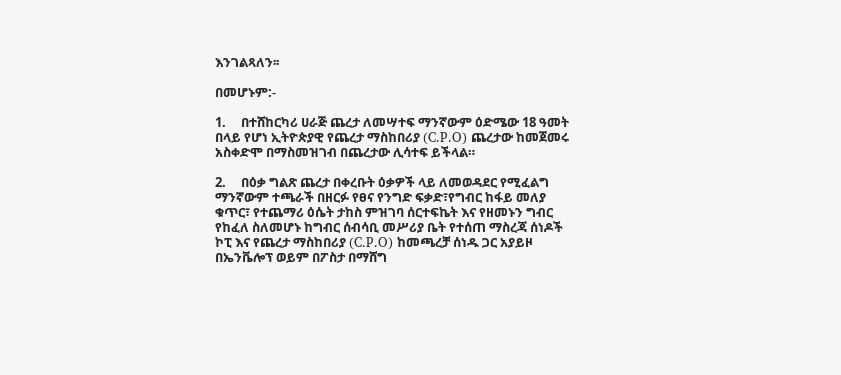እንገልጻለን፡፡

በመሆኑም:-

1.     በተሸከርካሪ ሀራጅ ጨረታ ለመሣተፍ ማንኛውም ዕድሜው 18 ዓመት በላይ የሆነ ኢትዮጵያዊ የጨረታ ማስከበሪያ (C.P.O) ጨረታው ከመጀመሩ አስቀድሞ በማስመዝገብ በጨረታው ሊሳተፍ ይችላል።

2.     በዕቃ ግልጽ ጨረታ በቀረቡት ዕቃዎች ላይ ለመወዳደር የሚፈልግ ማንኛውም ተጫራች በዘርፉ የፀና የንግድ ፍቃድ፣የግብር ከፋይ መለያ ቁጥር፣ የተጨማሪ ዕሴት ታከስ ምዝገባ ሰርተፍኬት እና የዘመኑን ግብር የከፈለ ስለመሆኑ ከግብር ሰብሳቢ መሥሪያ ቤት የተሰጠ ማስረጃ ሰነዶች ኮፒ እና የጨረታ ማስከበሪያ (C.P.O) ከመጫረቻ ሰነዱ ጋር አያይዞ በኤንቬሎፕ ወይም በፖስታ በማሸግ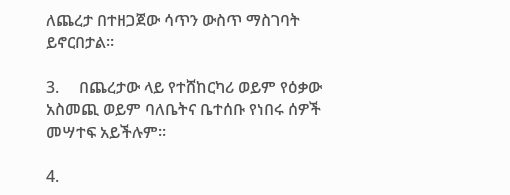ለጨረታ በተዘጋጀው ሳጥን ውስጥ ማስገባት ይኖርበታል።

3.     በጨረታው ላይ የተሸከርካሪ ወይም የዕቃው አስመጪ ወይም ባለቤትና ቤተሰቡ የነበሩ ሰዎች መሣተፍ አይችሉም፡፡

4.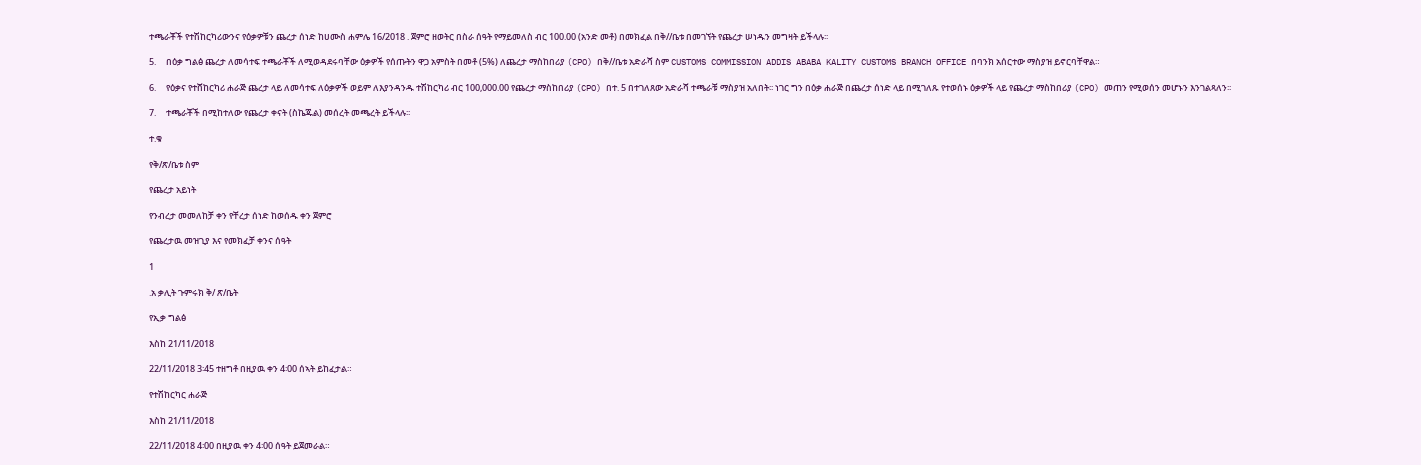ተጫራቾች የተሽከርካሪውንና የዕቃዎቹን ጨረታ ሰነድ ከሀሙስ ሐምሌ 16/2018 . ጀምሮ ዘወትር በስራ ሰዓት የማይመለስ ብር 100.00 (አንድ መቶ) በመክፈል በቅ//ቤቱ በመገኘት የጨረታ ሠነዱን መግዛት ይችላሉ፡፡

5.     በዕቃ ግልፅ ጨረታ ለመሳተፍ ተጫራቾች ለሚወዳደሩባቸው ዕቃዎች የሰጡትን ዋጋ አምስት በመቶ (5%) ለጨረታ ማስከበሪያ (CPO) በቅ//ቤቱ አድራሻ ስም CUSTOMS COMMISSION ADDIS ABABA KALITY CUSTOMS BRANCH OFFICE በባንክ አሰርተው ማስያዝ ይኖርባቸዋል።

6.     የዕቃና የተሸከርካሪ ሐራጅ ጨረታ ላይ ለመሳተፍ ለዕቃዎች ወይም ለእያንዳንዱ ተሽከርካሪ ብር 100,000.00 የጨረታ ማስከበሪያ (CPO) በተ. 5 በተገለጸው አድራሻ ተጫራቹ ማስያዝ አለበት፡፡ ነገር ግን በዕቃ ሐራጅ በጨረታ ሰነድ ላይ በሚገለጹ የተወሰኑ ዕቃዎች ላይ የጨረታ ማስከበሪያ (CPO) መጠን የሚወሰን መሆኑን እንገልጻለን፡፡

7.     ተጫራቾች በሚከተለው የጨረታ ቀናት (ስኬጁል) መሰረት መጫረት ይችላሉ፡፡

ተ.ቁ

የቅ/ጽ/ቤቱ ስም

የጨረታ አይነት

የንብረታ መመለከቻ ቀን የቸረታ ሰነድ ከወሰዱ ቀን ጀምሮ

የጨረታዉ መዝጊያ እና የመክፈቻ ቀንና ሰዓት

1

.አ ቃሊት ጉምሩክ ቅ/ ጽ/ቤት

የኢቃ ግልፅ

እስከ 21/11/2018

22/11/2018 3፡45 ተዘግቶ በዚያዉ ቀን 4፡00 ሰኣት ይከፈታል።

የተሽከርካር ሐራጅ

እስከ 21/11/2018

22/11/2018 4፡00 በዚያዉ ቀን 4፡00 ሰዓት ይጀመራል።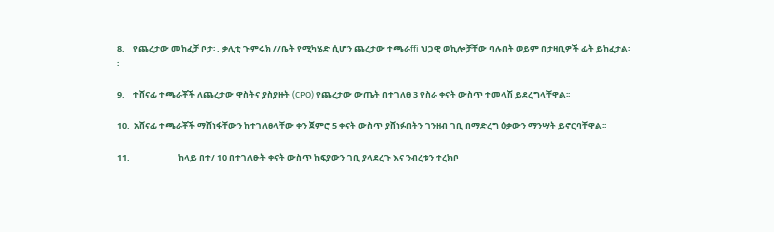8.    የጨረታው መከፈቻ ቦታ፡ . ቃሊቲ ጉምሩክ //ቤት የሚካሄድ ሲሆን ጨረታው ተጫራffi ህጋዊ ወኪሎቻቸው ባሉበት ወይም በታዛቢዎች ፊት ይከፈታል፡፡

9.    ተሸናፊ ተጫራቾች ለጨረታው ዋስትና ያስያዙት (CPO) የጨረታው ውጤት በተገለፀ 3 የስራ ቀናት ውስጥ ተመላሽ ይደረግላቸዋል፡፡

10.  አሸናፊ ተጫራቾች ማሸነፋቸውን ከተገለፀላቸው ቀን ጀምሮ 5 ቀናት ውስጥ ያሸነፉበትን ገንዘብ ገቢ በማድረግ ዕቃውን ማንሣት ይኖርባቸዋል፡፡

11.                        ከላይ በተ/ 10 በተገለፁት ቀናት ውስጥ ከፍያውን ገቢ ያላደረጉ እና ንብረቱን ተረክቦ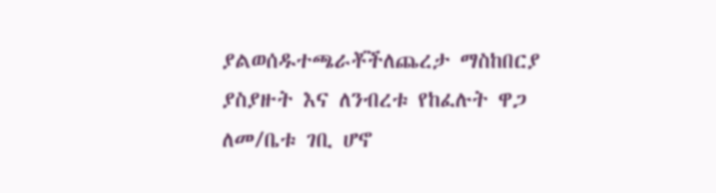ያልወሰዱተጫራቾችለጨረታ ማስከበርያ ያስያዙት እና ለንብረቱ የከፈሉት ዋጋ ለመ/ቤቱ ገቢ ሆኖ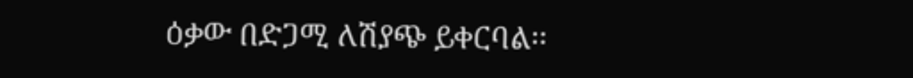ዕቃው በድጋሚ ለሽያጭ ይቀርባል፡፡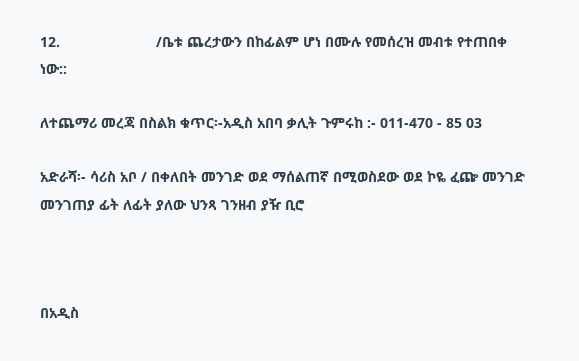12.                        /ቤቱ ጨረታውን በከፊልም ሆነ በሙሉ የመሰረዝ መብቱ የተጠበቀ ነው::

ለተጨማሪ መረጃ በስልክ ቁጥር፡-አዲስ አበባ ቃሊት ጉምሩከ :- 011-470 - 85 03

አድራሻ፡- ሳሪስ አቦ / በቀለበት መንገድ ወደ ማሰልጠኛ በሚወስደው ወደ ኮዬ ፈጬ መንገድ መንገጠያ ፊት ለፊት ያለው ህንጻ ገንዘብ ያዥ ቢሮ



በአዲስ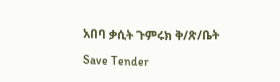አበባ ቃሲት ጉምሩክ ቅ/ጽ/ቤት

Save Tender